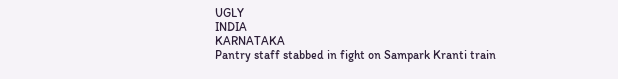UGLY
INDIA
KARNATAKA
Pantry staff stabbed in fight on Sampark Kranti train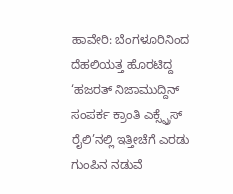ಹಾವೇರಿ: ಬೆಂಗಳೂರಿನಿಂದ ದೆಹಲಿಯತ್ತ ಹೊರಟಿದ್ದ ‘ಹಜರತ್ ನಿಜಾಮುದ್ದಿನ್ ಸಂಪರ್ಕ ಕ್ರಾಂತಿ ಎಕ್ಸ್ಪ್ರೆಸ್ ರೈಲಿ’ನಲ್ಲಿ ಇತ್ತೀಚೆಗೆ ಎರಡು ಗುಂಪಿನ ನಡುವೆ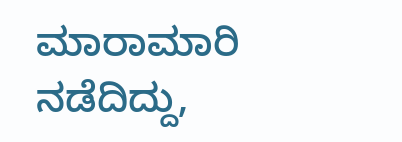ಮಾರಾಮಾರಿ ನಡೆದಿದ್ದು,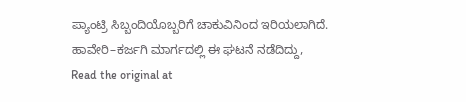ಪ್ಯಾಂಟ್ರಿ ಸಿಬ್ಬಂದಿಯೊಬ್ಬರಿಗೆ ಚಾಕುವಿನಿಂದ ಇರಿಯಲಾಗಿದೆ. ಹಾವೇರಿ–ಕರ್ಜಗಿ ಮಾರ್ಗದಲ್ಲಿ ಈ ಘಟನೆ ನಡೆದಿದ್ದು,
Read the original at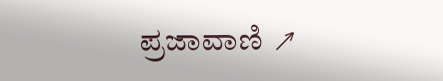ಪ್ರಜಾವಾಣಿ ↗